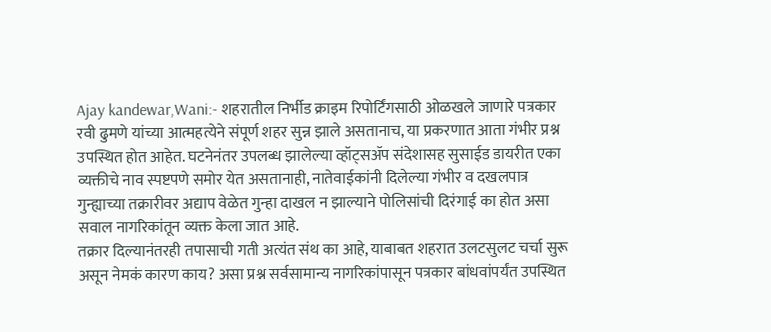Ajay kandewar,Wani:- शहरातील निर्भीड क्राइम रिपोर्टिंगसाठी ओळखले जाणारे पत्रकार रवी ढुमणे यांच्या आत्महत्येने संपूर्ण शहर सुन्न झाले असतानाच, या प्रकरणात आता गंभीर प्रश्न उपस्थित होत आहेत. घटनेनंतर उपलब्ध झालेल्या व्हॉट्सॲप संदेशासह सुसाईड डायरीत एका व्यक्तीचे नाव स्पष्टपणे समोर येत असतानाही, नातेवाईकांनी दिलेल्या गंभीर व दखलपात्र गुन्ह्याच्या तक्रारीवर अद्याप वेळेत गुन्हा दाखल न झाल्याने पोलिसांची दिरंगाई का होत असा सवाल नागरिकांतून व्यक्त केला जात आहे.
तक्रार दिल्यानंतरही तपासाची गती अत्यंत संथ का आहे, याबाबत शहरात उलटसुलट चर्चा सुरू असून नेमकं कारण काय? असा प्रश्न सर्वसामान्य नागरिकांपासून पत्रकार बांधवांपर्यंत उपस्थित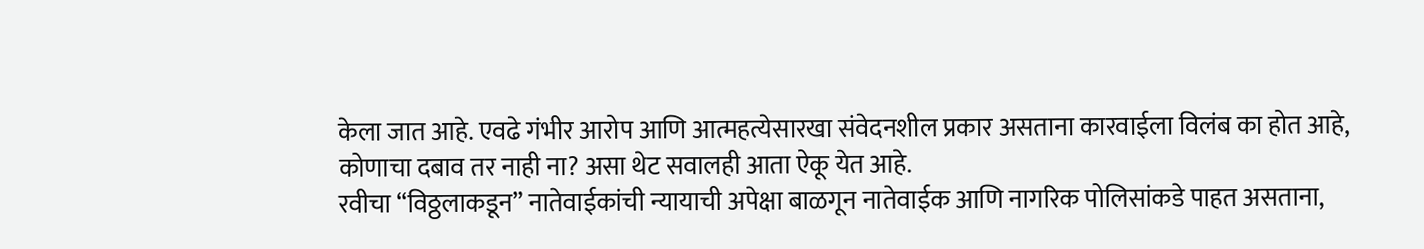केला जात आहे. एवढे गंभीर आरोप आणि आत्महत्येसारखा संवेदनशील प्रकार असताना कारवाईला विलंब का होत आहे, कोणाचा दबाव तर नाही ना? असा थेट सवालही आता ऐकू येत आहे.
रवीचा “विठ्ठलाकडून” नातेवाईकांची न्यायाची अपेक्षा बाळगून नातेवाईक आणि नागरिक पोलिसांकडे पाहत असताना,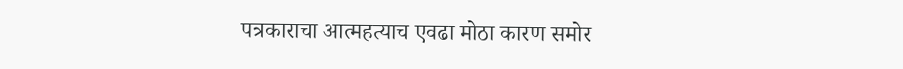पत्रकाराचा आत्महत्याच एवढा मोठा कारण समोर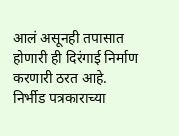आलं असूनही तपासात होणारी ही दिरंगाई निर्माण करणारी ठरत आहे. निर्भीड पत्रकाराच्या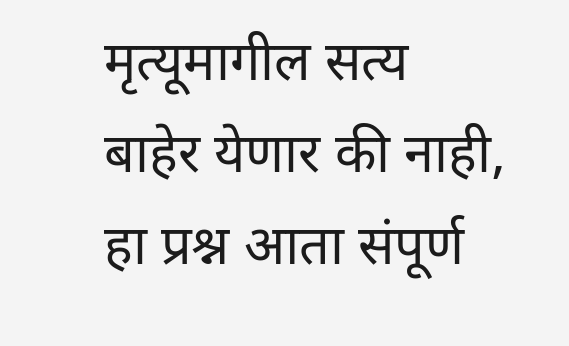मृत्यूमागील सत्य बाहेर येणार की नाही, हा प्रश्न आता संपूर्ण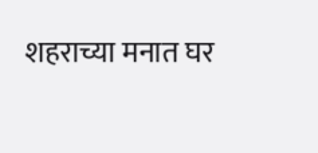शहराच्या मनात घर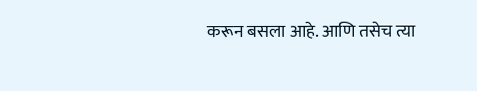करून बसला आहे. आणि तसेच त्या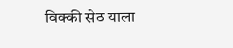विक्की सेठ याला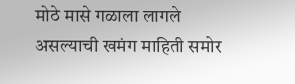मोठे मासे गळाला लागले असल्याची खमंग माहिती समोर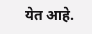येत आहे.